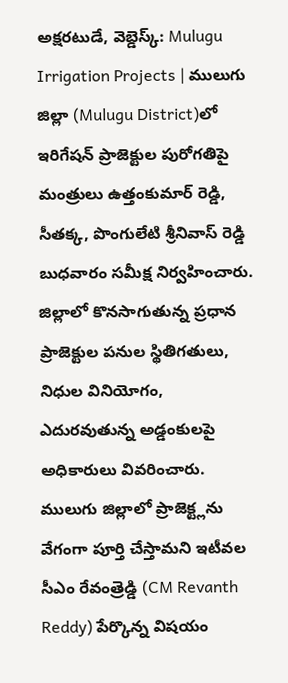అక్షరటుడే, వెబ్డెస్క్: Mulugu Irrigation Projects | ములుగు జిల్లా (Mulugu District)లో ఇరిగేషన్ ప్రాజెక్టుల పురోగతిపై మంత్రులు ఉత్తంకుమార్ రెడ్డి, సీతక్క, పొంగులేటి శ్రీనివాస్ రెడ్డి బుధవారం సమీక్ష నిర్వహించారు. జిల్లాలో కొనసాగుతున్న ప్రధాన ప్రాజెక్టుల పనుల స్థితిగతులు, నిధుల వినియోగం, ఎదురవుతున్న అడ్డంకులపై అధికారులు వివరించారు.
ములుగు జిల్లాలో ప్రాజెక్ట్లను వేగంగా పూర్తి చేస్తామని ఇటీవల సీఎం రేవంత్రెడ్డి (CM Revanth Reddy) పేర్కొన్న విషయం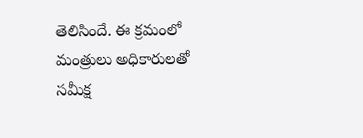తెలిసిందే. ఈ క్రమంలో మంత్రులు అధికారులతో సమీక్ష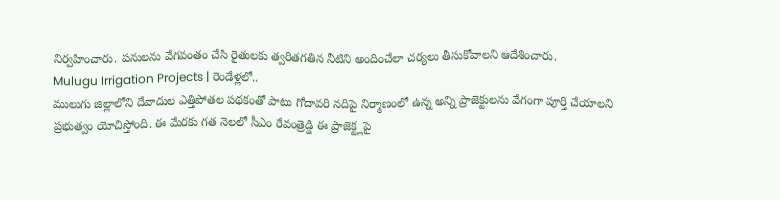నిర్వహించారు. పనులను వేగవంతం చేసి రైతులకు త్వరితగతిన నీటిని అందించేలా చర్యలు తీసుకోవాలని ఆదేశించారు.
Mulugu Irrigation Projects | రెండేళ్లలో..
ములుగు జిల్లాలోని దేవాదుల ఎత్తిపోతల పథకంతో పాటు గోదావరి నదిపై నిర్మాణంలో ఉన్న అన్ని ప్రాజెక్టులను వేగంగా పూర్తి చేయాలని ప్రభుత్వం యోచిస్తోంది. ఈ మేరకు గత నెలలో సీఎం రేవంత్రెడ్డి ఈ ప్రాజెక్ట్లపై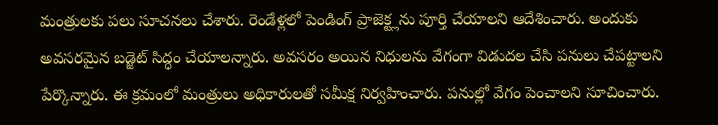మంత్రులకు పలు సూచనలు చేశారు. రెండేళ్లలో పెండింగ్ ప్రాజెక్ట్లను పూర్తి చేయాలని ఆదేశించారు. అందుకు అవసరమైన బడ్జెట్ సిద్ధం చేయాలన్నారు. అవసరం అయిన నిధులను వేగంగా విడుదల చేసి పనులు చేపట్టాలని పేర్కొన్నారు. ఈ క్రమంలో మంత్రులు అధికారులతో సమీక్ష నిర్వహించారు. పనుల్లో వేగం పెంచాలని సూచించారు.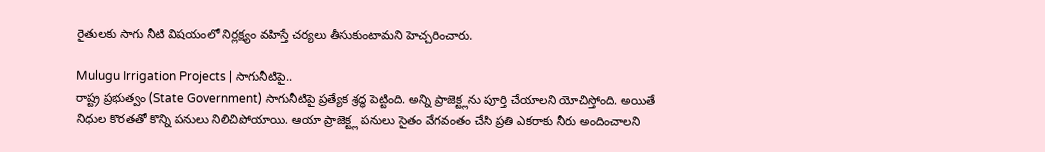రైతులకు సాగు నీటి విషయంలో నిర్లక్ష్యం వహిస్తే చర్యలు తీసుకుంటామని హెచ్చరించారు.

Mulugu Irrigation Projects | సాగునీటిపై..
రాష్ట్ర ప్రభుత్వం (State Government) సాగునీటిపై ప్రత్యేక శ్రద్ధ పెట్టింది. అన్ని ప్రాజెక్ట్లను పూర్తి చేయాలని యోచిస్తోంది. అయితే నిధుల కొరతతో కొన్ని పనులు నిలిచిపోయాయి. ఆయా ప్రాజెక్ట్ల పనులు సైతం వేగవంతం చేసి ప్రతి ఎకరాకు నీరు అందించాలని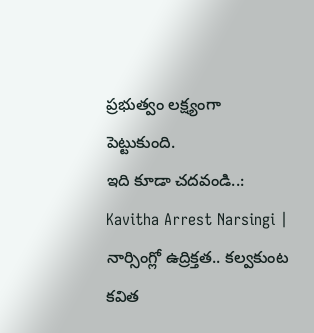ప్రభుత్వం లక్ష్యంగా పెట్టుకుంది.
ఇది కూడా చదవండి..: Kavitha Arrest Narsingi | నార్సింగ్లో ఉద్రిక్తత.. కల్వకుంట కవిత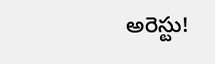అరెస్టు!